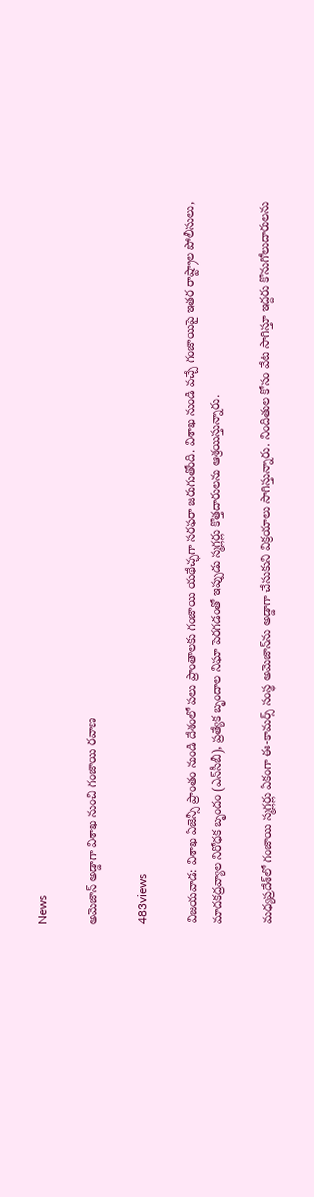News

అమెజాన్‌ అడ్డాగా విశాఖ నుంచి గంజాయి రవాణ

483views

విజయవాడ: విశాఖ ఏజెన్సీ ప్రాంతం నుండి దేశంలో పలు ప్రాంతాలకు గంజాయి యథేచ్ఛగా సరఫరా జరుగుతోంది. విశాఖ నుండి వచ్చే గంజాయిపై ఇతర రాష్ట్రాల పోలీసులు, మాదకద్రవ్యాల నిరోధక బృందం (ఎన్‌సీబీ), ప్రత్యేక బృందాల నిఘా పెరగడంతో ఇప్పుడు స్మగ్లర్లు కొత్తదారులను ఆశ్రయిస్తున్నారు.

మధ్యప్రదేశ్‌లో గంజాయి స్మగ్లర్లు ఏకంగా ఈ-కామర్స్‌ సంస్థ అమెజాన్‌ను అడ్డాగా చేసుకుని విక్రయాలు సాగిస్తున్నారు. నిందితుల కోసం వేట సాగిస్తూ ఇద్దరు కొనుగోలుదారులను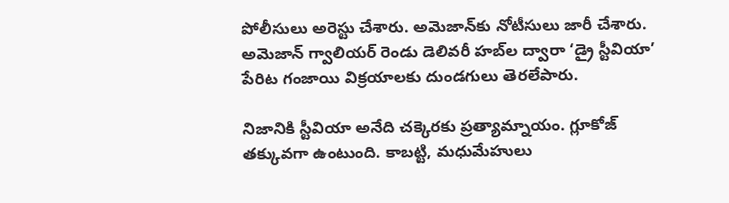పోలీసులు అరెస్టు చేశారు. అమెజాన్‌కు నోటీసులు జారీ చేశారు. అమెజాన్‌ గ్వాలియర్‌ రెండు డెలివరీ హబ్‌ల ద్వారా ‘డ్రై స్టీవియా’ పేరిట గంజాయి విక్రయాలకు దుండగులు తెరలేపారు.

నిజానికి స్టీవియా అనేది చక్కెరకు ప్రత్యామ్నాయం. గ్లూకోజ్‌ తక్కువగా ఉంటుంది. కాబట్టి, మధుమేహులు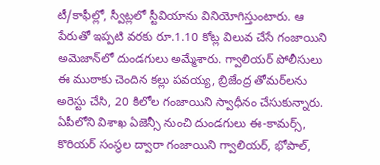టీ/కాఫీల్లో, స్వీట్లలో స్టీవియాను వినియోగిస్తుంటారు. ఆ పేరుతో ఇప్పటి వరకు రూ.1.10 కోట్ల విలువ చేసే గంజాయిని అమెజాన్‌లో దుండగులు అమ్మేశారు. గ్వాలియర్‌ పోలీసులు ఈ ముఠాకు చెందిన కల్లు పవయ్య, బ్రిజేంద్ర తోమర్‌లను అరెస్టు చేసి, 20 కిలోల గంజాయిని స్వాధీనం చేసుకున్నారు. ఏపీలోని విశాఖ ఏజెన్సీ నుంచి దుండగులు ఈ-కామర్స్‌, కొరియర్‌ సంస్థల ద్వారా గంజాయిని గ్వాలియర్‌, భోపాల్‌,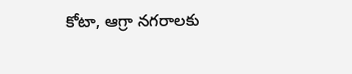కోటా, ఆగ్రా నగరాలకు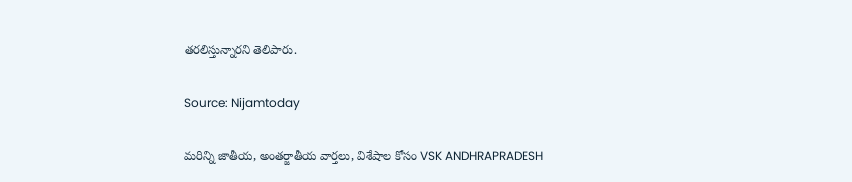తరలిస్తున్నారని తెలిపారు.

Source: Nijamtoday

మరిన్ని జాతీయ, అంతర్జాతీయ వార్తలు, విశేషాల కోసం VSK ANDHRAPRADESH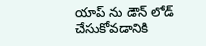యాప్ ను డౌన్ లోడ్ చేసుకోవడానికి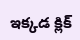ఇక్కడ క్లిక్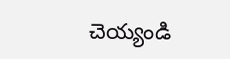చెయ్యండి